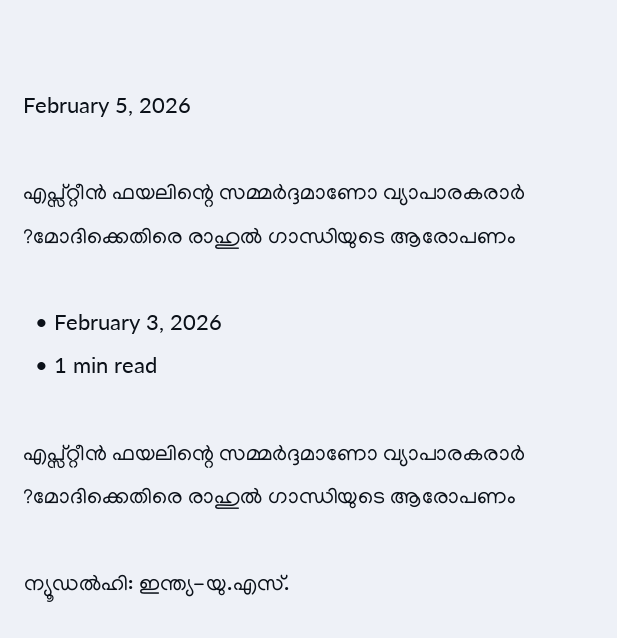February 5, 2026

എപ്സ്റ്റീന്‍ ഫയലിന്റെ സമ്മര്‍ദ്ദമാണോ വ്യാപാരകരാര്‍ ?മോദിക്കെതിരെ രാഹുല്‍ ഗാന്ധിയുടെ ആരോപണം

  • February 3, 2026
  • 1 min read

എപ്സ്റ്റീന്‍ ഫയലിന്റെ സമ്മര്‍ദ്ദമാണോ വ്യാപാരകരാര്‍ ?മോദിക്കെതിരെ രാഹുല്‍ ഗാന്ധിയുടെ ആരോപണം

ന്യൂഡൽഹി: ഇന്ത്യ-യു.എസ്.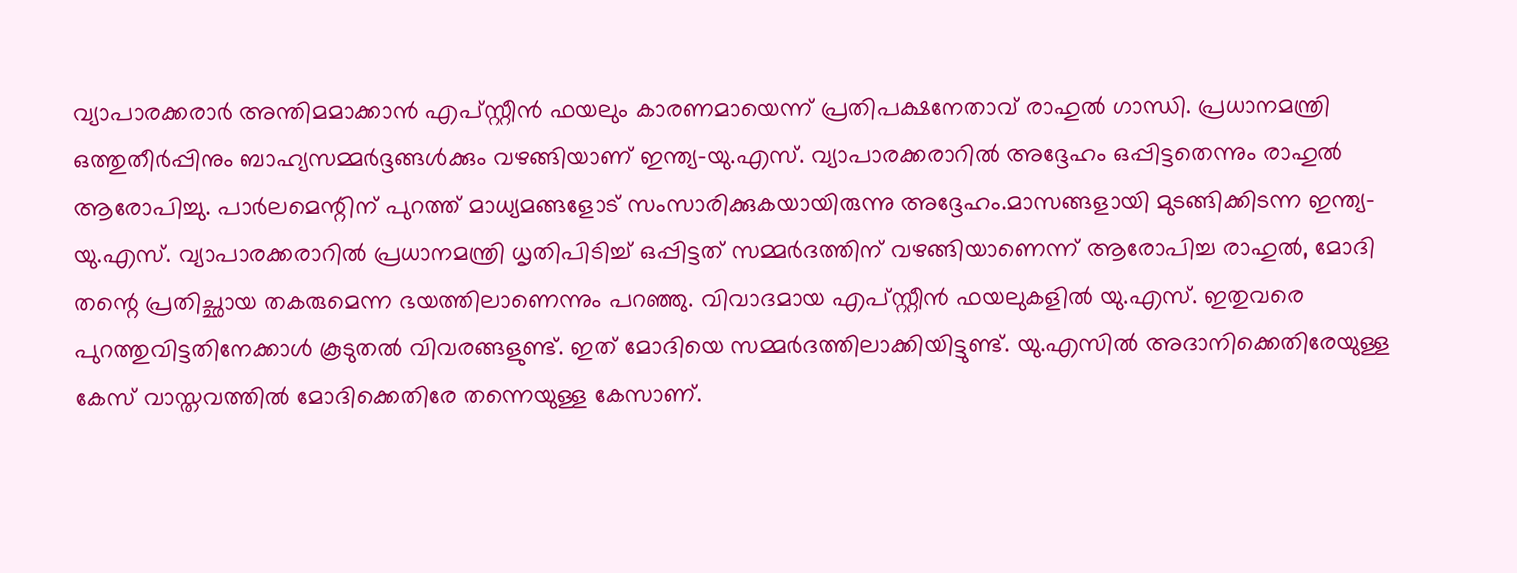വ്യാപാരക്കരാർ അന്തിമമാക്കാൻ എപ്സ്റ്റീൻ ഫയലും കാരണമായെന്ന് പ്രതിപക്ഷനേതാവ് രാഹുൽ ഗാന്ധി. പ്രധാനമന്ത്രി ഒത്തുതീർപ്പിനും ബാഹ്യസമ്മർദ്ദങ്ങൾക്കും വഴങ്ങിയാണ് ഇന്ത്യ-യു.എസ്. വ്യാപാരക്കരാറിൽ അദ്ദേഹം ഒപ്പിട്ടതെന്നും രാഹുൽ ആരോപിച്ചു. പാർലമെന്റിന് പുറത്ത് മാധ്യമങ്ങളോട് സംസാരിക്കുകയായിരുന്നു അദ്ദേഹം.മാസങ്ങളായി മുടങ്ങിക്കിടന്ന ഇന്ത്യ-യു.എസ്. വ്യാപാരക്കരാറിൽ പ്രധാനമന്ത്രി ധൃതിപിടിച്ച് ഒപ്പിട്ടത് സമ്മർദത്തിന് വഴങ്ങിയാണെന്ന് ആരോപിച്ച രാഹുൽ, മോദി തന്റെ പ്രതിച്ഛായ തകരുമെന്ന ഭയത്തിലാണെന്നും പറഞ്ഞു. വിവാദമായ എപ്സ്റ്റീൻ ഫയലുകളിൽ യു.എസ്. ഇതുവരെ പുറത്തുവിട്ടതിനേക്കാൾ കൂടുതൽ വിവരങ്ങളുണ്ട്. ഇത് മോദിയെ സമ്മർദത്തിലാക്കിയിട്ടുണ്ട്. യു.എസിൽ അദാനിക്കെതിരേയുള്ള കേസ് വാസ്തവത്തിൽ മോദിക്കെതിരേ തന്നെയുള്ള കേസാണ്.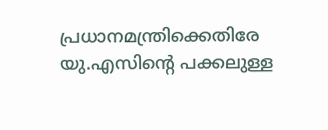പ്രധാനമന്ത്രിക്കെതിരേ യു.എസിന്റെ പക്കലുള്ള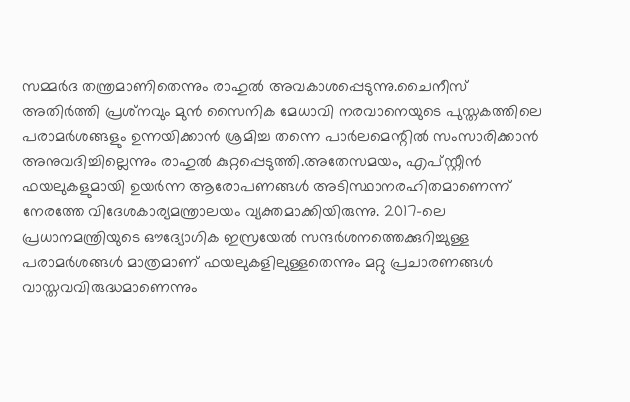സമ്മർദ തന്ത്രമാണിതെന്നും രാഹുൽ അവകാശപ്പെടുന്നു.ചൈനീസ് അതിർത്തി പ്രശ്‌നവും മുൻ സൈനിക മേധാവി നരവാനെയുടെ പുസ്തകത്തിലെ പരാമർശങ്ങളും ഉന്നയിക്കാൻ ശ്രമിച്ച തന്നെ പാർലമെന്റിൽ സംസാരിക്കാൻ അനുവദിച്ചില്ലെന്നും രാഹുൽ കുറ്റപ്പെടുത്തി.അതേസമയം, എപ്സ്റ്റീൻ ഫയലുകളുമായി ഉയർന്ന ആരോപണങ്ങൾ അടിസ്ഥാനരഹിതമാണെന്ന് നേരത്തേ വിദേശകാര്യമന്ത്രാലയം വ്യക്തമാക്കിയിരുന്നു. 2017-ലെ പ്രധാനമന്ത്രിയുടെ ഔദ്യോഗിക ഇസ്രയേൽ സന്ദർശനത്തെക്കുറിച്ചുള്ള പരാമർശങ്ങൾ മാത്രമാണ് ഫയലുകളിലുള്ളതെന്നും മറ്റു പ്രചാരണങ്ങൾ വാസ്തവവിരുദ്ധമാണെന്നും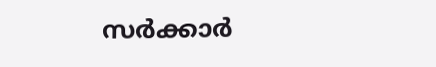സർക്കാർ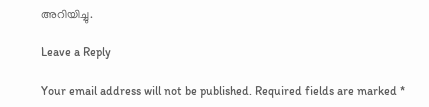അറിയിച്ചു.

Leave a Reply

Your email address will not be published. Required fields are marked *